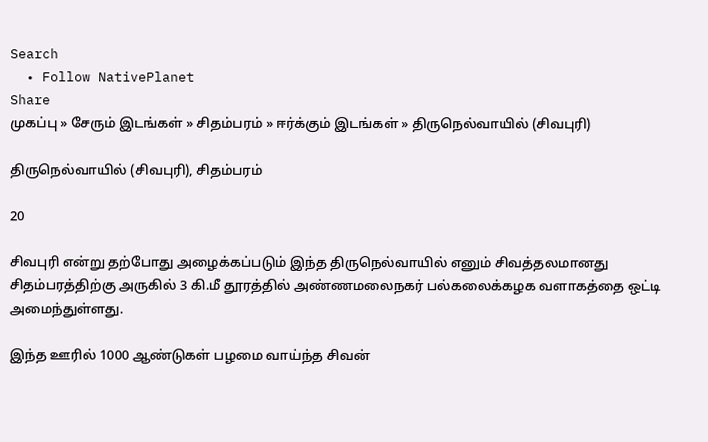Search
  • Follow NativePlanet
Share
முகப்பு » சேரும் இடங்கள் » சிதம்பரம் » ஈர்க்கும் இடங்கள் » திருநெல்வாயில் (சிவபுரி)

திருநெல்வாயில் (சிவபுரி), சிதம்பரம்

20

சிவபுரி என்று தற்போது அழைக்கப்படும் இந்த திருநெல்வாயில் எனும் சிவத்தலமானது சிதம்பரத்திற்கு அருகில் 3 கி.மீ தூரத்தில் அண்ணமலைநகர் பல்கலைக்கழக வளாகத்தை ஒட்டி அமைந்துள்ளது.

இந்த ஊரில் 1000 ஆண்டுகள் பழமை வாய்ந்த சிவன்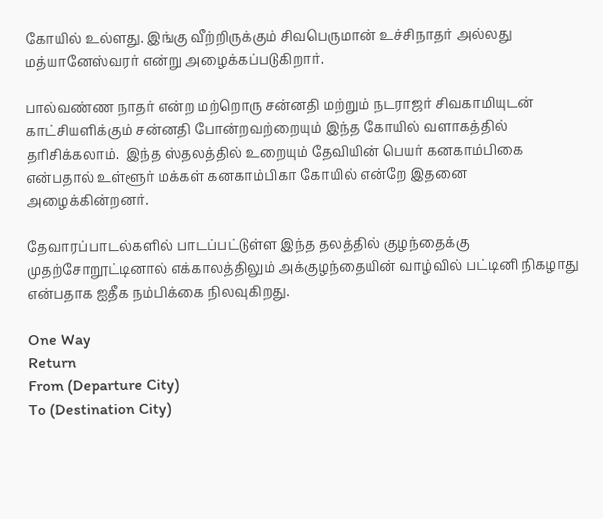கோயில் உல்ளது. இங்கு வீற்றிருக்கும் சிவபெருமான் உச்சிநாதர் அல்லது மத்யானேஸ்வரர் என்று அழைக்கப்படுகிறார்.

பால்வண்ண நாதர் என்ற மற்றொரு சன்னதி மற்றும் நடராஜர் சிவகாமியுடன் காட்சியளிக்கும் சன்னதி போன்றவற்றையும் இந்த கோயில் வளாகத்தில் தரிசிக்கலாம்.  இந்த ஸ்தலத்தில் உறையும் தேவியின் பெயர் கனகாம்பிகை என்பதால் உள்ளூர் மக்கள் கனகாம்பிகா கோயில் என்றே இதனை அழைக்கின்றனர்.

தேவாரப்பாடல்களில் பாடப்பட்டுள்ள இந்த தலத்தில் குழந்தைக்கு முதற்சோறூட்டினால் எக்காலத்திலும் அக்குழந்தையின் வாழ்வில் பட்டினி நிகழாது என்பதாக ஐதீக நம்பிக்கை நிலவுகிறது.

One Way
Return
From (Departure City)
To (Destination City)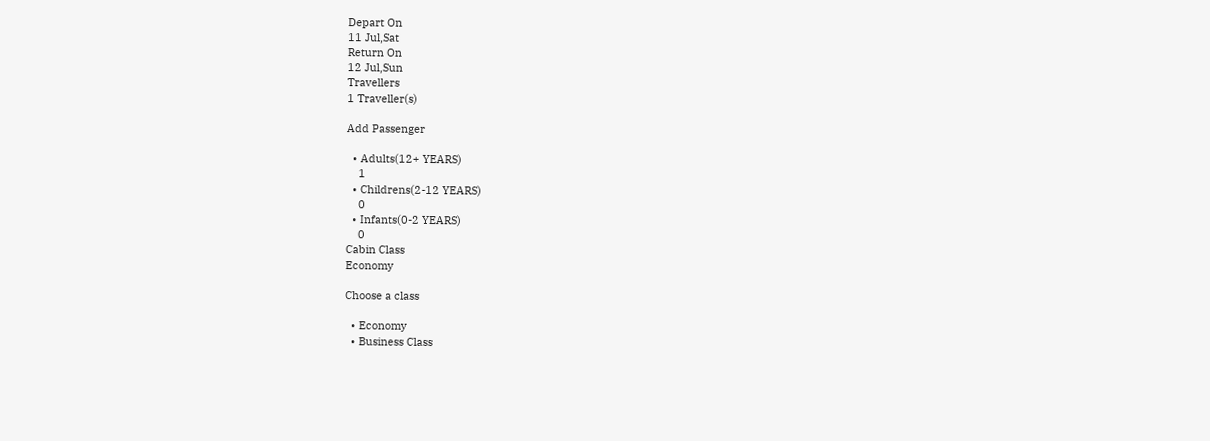Depart On
11 Jul,Sat
Return On
12 Jul,Sun
Travellers
1 Traveller(s)

Add Passenger

  • Adults(12+ YEARS)
    1
  • Childrens(2-12 YEARS)
    0
  • Infants(0-2 YEARS)
    0
Cabin Class
Economy

Choose a class

  • Economy
  • Business Class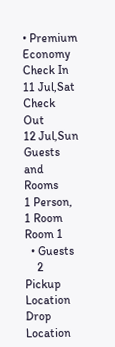• Premium Economy
Check In
11 Jul,Sat
Check Out
12 Jul,Sun
Guests and Rooms
1 Person, 1 Room
Room 1
  • Guests
    2
Pickup Location
Drop Location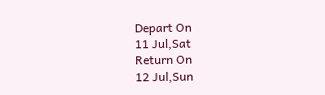Depart On
11 Jul,Sat
Return On
12 Jul,Sun